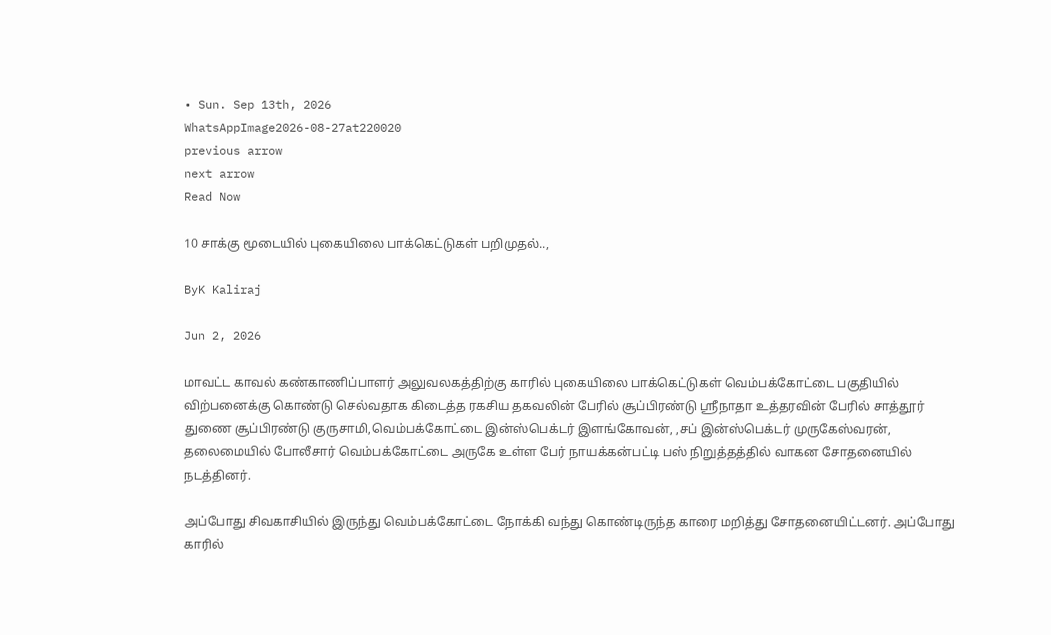• Sun. Sep 13th, 2026
WhatsAppImage2026-08-27at220020
previous arrow
next arrow
Read Now

10 சாக்கு மூடையில் புகையிலை பாக்கெட்டுகள் பறிமுதல்..,

ByK Kaliraj

Jun 2, 2026

மாவட்ட காவல் கண்காணிப்பாளர் அலுவலகத்திற்கு காரில் புகையிலை பாக்கெட்டுகள் வெம்பக்கோட்டை பகுதியில் விற்பனைக்கு கொண்டு செல்வதாக கிடைத்த ரகசிய தகவலின் பேரில் சூப்பிரண்டு ஸ்ரீநாதா உத்தரவின் பேரில் சாத்தூர் துணை சூப்பிரண்டு குருசாமி,வெம்பக்கோட்டை இன்ஸ்பெக்டர் இளங்கோவன், ,சப் இன்ஸ்பெக்டர் முருகேஸ்வரன், தலைமையில் போலீசார் வெம்பக்கோட்டை அருகே உள்ள பேர் நாயக்கன்பட்டி பஸ் நிறுத்தத்தில் வாகன சோதனையில் நடத்தினர்.

அப்போது சிவகாசியில் இருந்து வெம்பக்கோட்டை நோக்கி வந்து கொண்டிருந்த காரை மறித்து சோதனையிட்டனர். அப்போது காரில்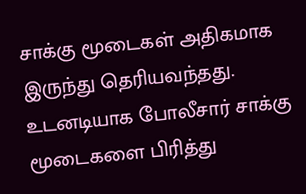சாக்கு மூடைகள் அதிகமாக இருந்து தெரியவந்தது. உடனடியாக போலீசார் சாக்கு மூடைகளை பிரித்து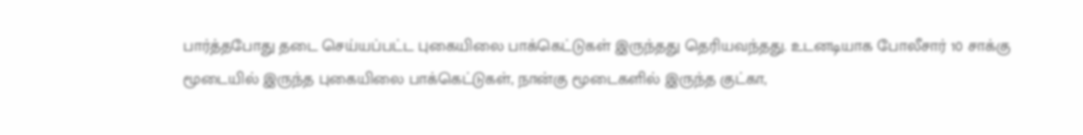பார்த்தபோது தடை செய்யப்பட்ட புகையிலை பாக்கெட்டுகள் இருந்தது தெரியவந்தது. உடனடியாக போலீசார் 10 சாக்கு மூடையில் இருந்த புகையிலை பாக்கெட்டுகள், நான்கு மூடைகளில் இருந்த குட்கா,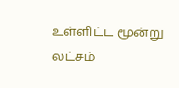உள்ளிட்ட மூன்று லட்சம்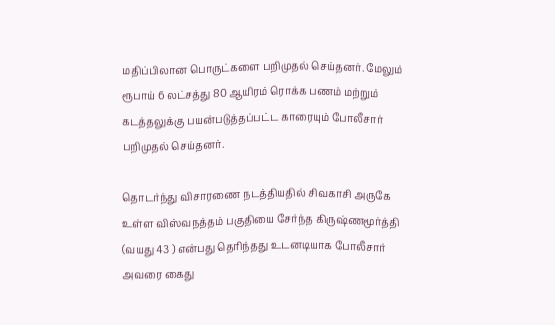மதிப்பிலான பொருட்களை பறிமுதல் செய்தனர். மேலும் ரூபாய் 6 லட்சத்து 80 ஆயிரம் ரொக்க பணம் மற்றும் கடத்தலுக்கு பயன்படுத்தப்பட்ட காரையும் போலீசார் பறிமுதல் செய்தனர்.

தொடர்ந்து விசாரணை நடத்தியதில் சிவகாசி அருகே உள்ள விஸ்வநத்தம் பகுதியை சேர்ந்த கிருஷ்ணமூர்த்தி (வயது 43 ) என்பது தெரிந்தது உடனடியாக போலீசார் அவரை கைது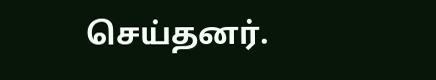செய்தனர்.